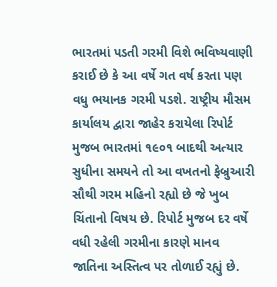ભારતમાં પડતી ગરમી વિશે ભવિષ્યવાણી કરાઈ છે કે આ વર્ષે ગત વર્ષ કરતા પણ વધુ ભયાનક ગરમી પડશે. રાષ્ટ્રીય મૌસમ કાર્યાલય દ્વારા જાહેર કરાયેલા રિપોર્ટ મુજબ ભારતમાં ૧૯૦૧ બાદથી અત્યાર સુધીના સમયને તો આ વખતનો ફેબ્રુઆરી સૌથી ગરમ મહિનો રહ્યો છે જે ખુબ ચિંતાનો વિષય છે. રિપોર્ટ મુજબ દર વર્ષે વધી રહેલી ગરમીના કારણે માનવ જાતિના અસ્તિત્વ પર તોળાઈ રહ્યું છે.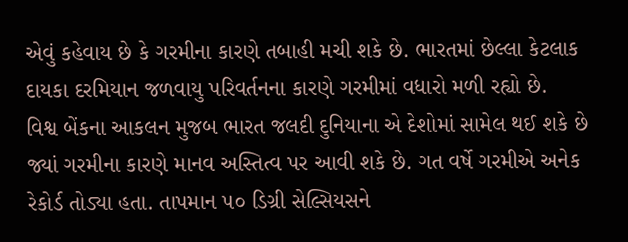એવું કહેવાય છે કે ગરમીના કારણે તબાહી મચી શકે છે. ભારતમાં છેલ્લા કેટલાક દાયકા દરમિયાન જળવાયુ પરિવર્તનના કારણે ગરમીમાં વધારો મળી રહ્યો છે.
વિશ્વ બેંકના આકલન મુજબ ભારત જલદી દુનિયાના એ દેશોમાં સામેલ થઈ શકે છે જ્યાં ગરમીના કારણે માનવ અસ્તિત્વ પર આવી શકે છે. ગત વર્ષે ગરમીએ અનેક રેકોર્ડ તોડ્યા હતા. તાપમાન ૫૦ ડિગ્રી સેલ્સિયસને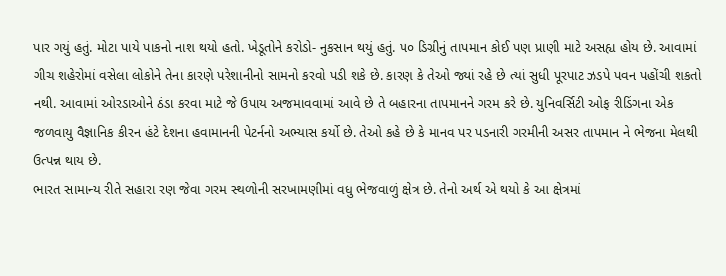પાર ગયું હતું. મોટા પાયે પાકનો નાશ થયો હતો. ખેડૂતોને કરોડો- નુકસાન થયું હતું. ૫૦ ડિગ્રીનું તાપમાન કોઈ પણ પ્રાણી માટે અસહ્ય હોય છે. આવામાં ગીચ શહેરોમાં વસેલા લોકોને તેના કારણે પરેશાનીનો સામનો કરવો પડી શકે છે. કારણ કે તેઓ જ્યાં રહે છે ત્યાં સુધી પૂરપાટ ઝડપે પવન પહોંચી શકતો નથી. આવામાં ઓરડાઓને ઠંડા કરવા માટે જે ઉપાય અજમાવવામાં આવે છે તે બહારના તાપમાનને ગરમ કરે છે. યુનિવર્સિટી ઓફ રીડિંગના એક જળવાયુ વૈજ્ઞાનિક કીરન હંટે દેશના હવામાનની પેટર્નનો અભ્યાસ કર્યો છે. તેઓ કહે છે કે માનવ પર પડનારી ગરમીની અસર તાપમાન ને ભેજના મેલથી ઉત્પન્ન થાય છે.
ભારત સામાન્ય રીતે સહારા રણ જેવા ગરમ સ્થળોની સરખામણીમાં વધુ ભેજવાળું ક્ષેત્ર છે. તેનો અર્થ એ થયો કે આ ક્ષેત્રમાં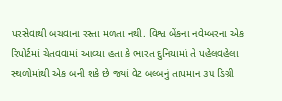પરસેવાથી બચવાના રસ્તા મળતા નથી. વિશ્વ બેંકના નવેમ્બરના એક રિપોર્ટમાં ચેતવવામાં આવ્યા હતા કે ભારત દુનિયામાં તે પહેલવહેલા સ્થળોમાંથી એક બની શકે છે જ્યાં વેટ બલ્બનું તાપમાન ૩૫ ડિગ્રી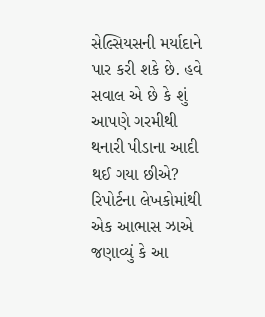સેલ્સિયસની મર્યાદાને પાર કરી શકે છે. હવે સવાલ એ છે કે શું આપણે ગરમીથી થનારી પીડાના આદી થઈ ગયા છીએ? રિપોર્ટના લેખકોમાંથી એક આભાસ ઝાએ જણાવ્યું કે આ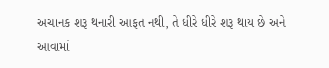અચાનક શરૂ થનારી આફત નથી, તે ધીરે ધીરે શરૂ થાય છે અને આવામાં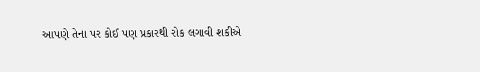આપણે તેના પર કોઈ પણ પ્રકારથી રોક લગાવી શકીએ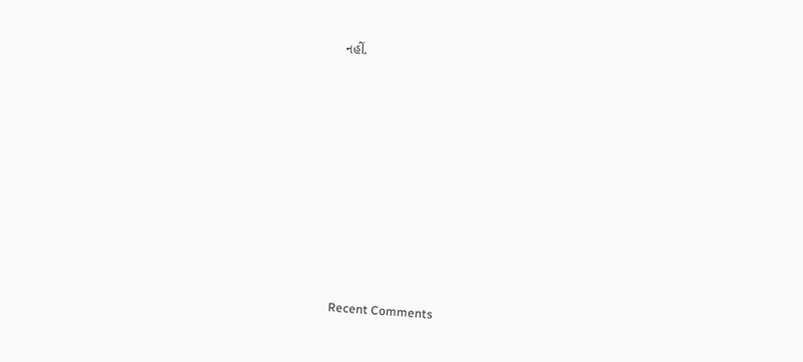નહીં.















Recent Comments